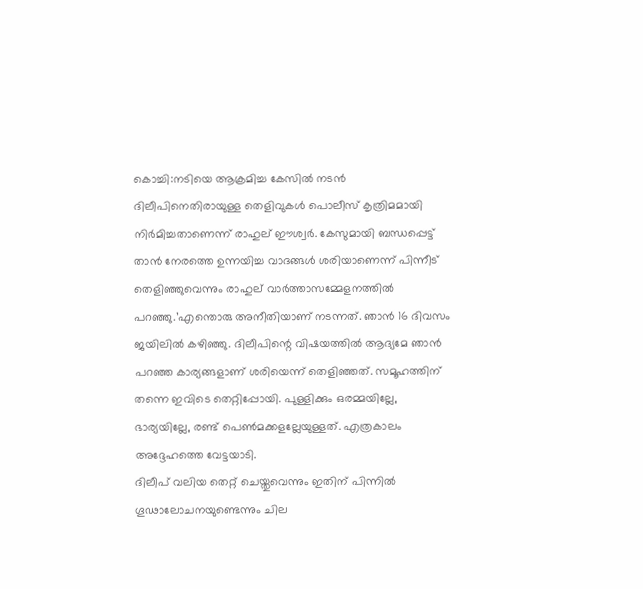കൊച്ചി:നടിയെ ആക്രമിച്ച കേസിൽ നടൻ ദിലീപിനെതിരായുള്ള തെളിവുകൾ പൊലീസ് കൃത്രിമമായി നിർമിച്ചതാണെന്ന് രാഹുല് ഈശ്വർ. കേസുമായി ബന്ധപ്പെട്ട് താൻ നേരത്തെ ഉന്നയിച്ച വാദങ്ങൾ ശരിയാണെന്ന് പിന്നീട് തെളിഞ്ഞുവെന്നും രാഹുല് വാർത്താസമ്മേളനത്തിൽ പറഞ്ഞു.’എന്തൊരു അനീതിയാണ് നടന്നത്. ഞാൻ 16 ദിവസം ജയിലിൽ കഴിഞ്ഞു. ദിലീപിന്റെ വിഷയത്തിൽ ആദ്യമേ ഞാൻ പറഞ്ഞ കാര്യങ്ങളാണ് ശരിയെന്ന് തെളിഞ്ഞത്. സമൂഹത്തിന് തന്നെ ഇവിടെ തെറ്റിപ്പോയി. പുള്ളിക്കും ഒരമ്മയില്ലേ, ഭാര്യയില്ലേ, രണ്ട് പെൺമക്കളല്ലേയുള്ളത്. എത്രകാലം അദ്ദേഹത്തെ വേട്ടയാടി.
ദിലീപ് വലിയ തെറ്റ് ചെയ്തുവെന്നും ഇതിന് പിന്നിൽ ഗൂഢാലോചനയുണ്ടെന്നും ചില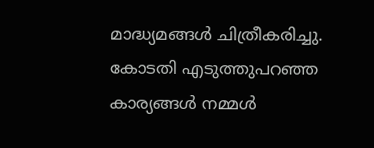മാദ്ധ്യമങ്ങൾ ചിത്രീകരിച്ചു. കോടതി എടുത്തുപറഞ്ഞ കാര്യങ്ങൾ നമ്മൾ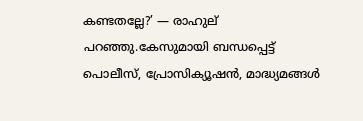കണ്ടതല്ലേ?’ — രാഹുല് പറഞ്ഞു.കേസുമായി ബന്ധപ്പെട്ട് പൊലീസ്, പ്രോസിക്യൂഷൻ, മാദ്ധ്യമങ്ങൾ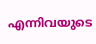എന്നിവയുടെ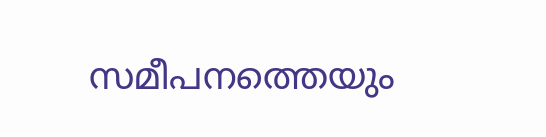സമീപനത്തെയും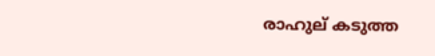രാഹുല് കടുത്ത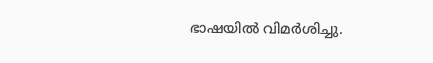ഭാഷയിൽ വിമർശിച്ചു.